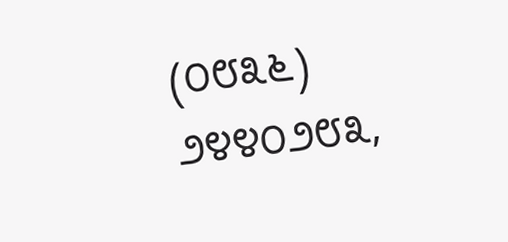(೦೮೩೬) ೨೪೪೦೨೮೩,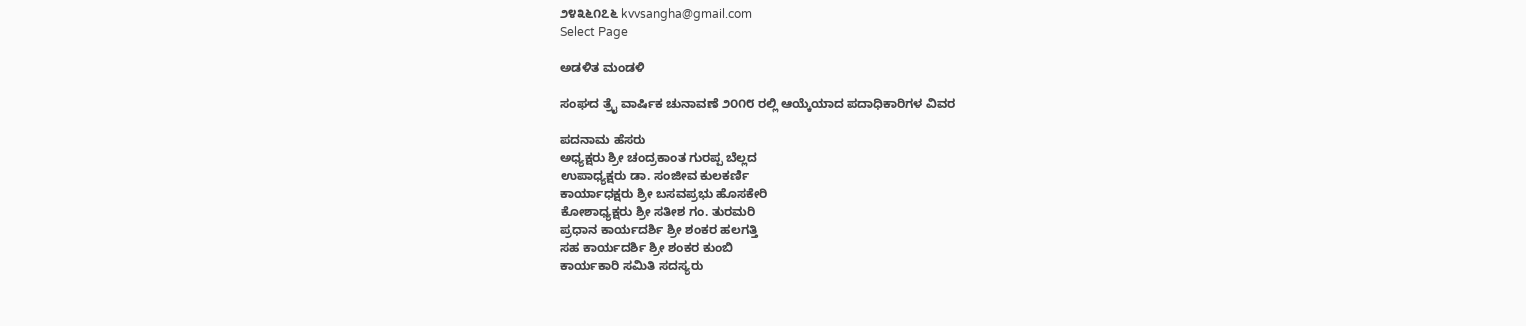೨೪೩೬೧೭೬ kvvsangha@gmail.com
Select Page

ಅಡಳಿತ ಮಂಡಳಿ

ಸಂಘದ ತ್ರೈ ವಾರ್ಷಿಕ ಚುನಾವಣೆ ೨೦೧೮ ರಲ್ಲಿ ಆಯ್ಕೆಯಾದ ಪದಾಧಿಕಾರಿಗಳ ವಿವರ

ಪದನಾಮ ಹೆಸರು
ಅಧ್ಯಕ್ಷರು ಶ್ರೀ ಚಂದ್ರಕಾಂತ ಗುರಪ್ಪ ಬೆಲ್ಲದ
ಉಪಾಧ್ಯಕ್ಷರು ಡಾ. ಸಂಜೀವ ಕುಲಕರ್ಣಿ
ಕಾರ್ಯಾಧಕ್ಷರು ಶ್ರೀ ಬಸವಪ್ರಭು ಹೊಸಕೇರಿ
ಕೋಶಾಧ್ಯಕ್ಷರು ಶ್ರೀ ಸತೀಶ ಗಂ. ತುರಮರಿ
ಪ್ರಧಾನ ಕಾರ್ಯದರ್ಶಿ ಶ್ರೀ ಶಂಕರ ಹಲಗತ್ತಿ
ಸಹ ಕಾರ್ಯದರ್ಶಿ ಶ್ರೀ ಶಂಕರ ಕುಂಬಿ
ಕಾರ್ಯಕಾರಿ ಸಮಿತಿ ಸದಸ್ಯರು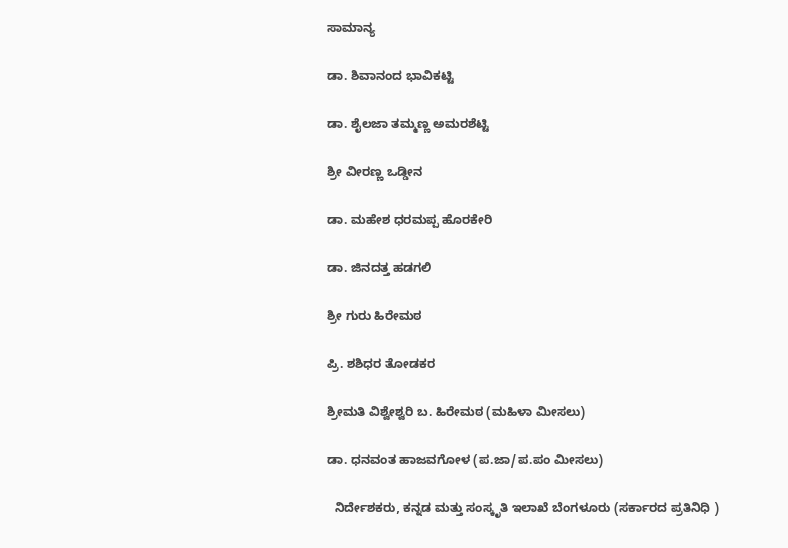ಸಾಮಾನ್ಯ

ಡಾ. ಶಿವಾನಂದ ಭಾವಿಕಟ್ಟಿ

ಡಾ. ಶೈಲಜಾ ತಮ್ಮಣ್ಣ ಅಮರಶೆಟ್ಟಿ

ಶ್ರೀ ವೀರಣ್ಣ ಒಡ್ಡೀನ

ಡಾ. ಮಹೇಶ ಧರಮಪ್ಪ ಹೊರಕೇರಿ

ಡಾ. ಜಿನದತ್ತ ಹಡಗಲಿ

ಶ್ರೀ ಗುರು ಹಿರೇಮಠ

ಪ್ರಿ. ಶಶಿಧರ ತೋಡಕರ

ಶ್ರೀಮತಿ ವಿಶ್ವೇಶ್ವರಿ ಬ. ಹಿರೇಮಠ (ಮಹಿಳಾ ಮೀಸಲು)

ಡಾ. ಧನವಂತ ಹಾಜವಗೋಳ (ಪ.ಜಾ/ಪ.ಪಂ ಮೀಸಲು)

  ನಿರ್ದೇಶಕರು, ಕನ್ನಡ ಮತ್ತು ಸಂಸ್ಕೃತಿ ಇಲಾಖೆ ಬೆಂಗಳೂರು (ಸರ್ಕಾರದ ಪ್ರತಿನಿಧಿ )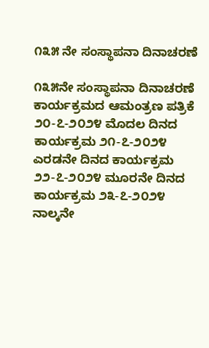೧೩೫ ನೇ ಸಂಸ್ಥಾಪನಾ ದಿನಾಚರಣೆ

೧೩೫ನೇ ಸಂಸ್ಥಾಪನಾ ದಿನಾಚರಣೆ ಕಾರ್ಯಕ್ರಮದ ಆಮಂತ್ರಣ ಪತ್ರಿಕೆ  ೨೦-೭-೨೦೨೪ ಮೊದಲ ದಿನದ ಕಾರ್ಯಕ್ರಮ ೨೧-೭-೨೦೨೪ ಎರಡನೇ ದಿನದ ಕಾರ್ಯಕ್ರಮ ೨೨-೭-೨೦೨೪ ಮೂರನೇ ದಿನದ ಕಾರ್ಯಕ್ರಮ ೨೩-೭-೨೦೨೪ ನಾಲ್ಕನೇ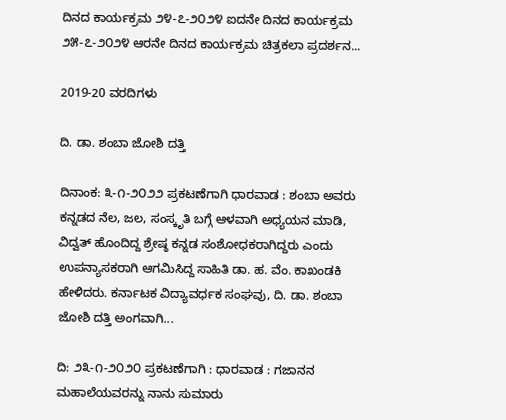ದಿನದ ಕಾರ್ಯಕ್ರಮ ೨೪-೭-೨೦೨೪ ಐದನೇ ದಿನದ ಕಾರ್ಯಕ್ರಮ ೨೫-೭-೨೦೨೪ ಆರನೇ ದಿನದ ಕಾರ್ಯಕ್ರಮ ಚಿತ್ರಕಲಾ ಪ್ರದರ್ಶನ...

2019-20 ವರದಿಗಳು

ದಿ. ಡಾ. ಶಂಬಾ ಜೋಶಿ ದತ್ತಿ

ದಿನಾಂಕ: ೩-೧-೨೦೨೨ ಪ್ರಕಟಣೆಗಾಗಿ ಧಾರವಾಡ : ಶಂಬಾ ಅವರು ಕನ್ನಡದ ನೆಲ, ಜಲ, ಸಂಸ್ಕೃತಿ ಬಗ್ಗೆ ಆಳವಾಗಿ ಅಧ್ಯಯನ ಮಾಡಿ, ವಿದ್ವತ್ ಹೊಂದಿದ್ದ ಶ್ರೇಷ್ಠ ಕನ್ನಡ ಸಂಶೋಧಕರಾಗಿದ್ದರು ಎಂದು ಉಪನ್ಯಾಸಕರಾಗಿ ಆಗಮಿಸಿದ್ದ ಸಾಹಿತಿ ಡಾ. ಹ. ವೆಂ. ಕಾಖಂಡಕಿ ಹೇಳಿದರು. ಕರ್ನಾಟಕ ವಿದ್ಯಾವರ್ಧಕ ಸಂಘವು, ದಿ. ಡಾ. ಶಂಬಾ ಜೋಶಿ ದತ್ತಿ ಅಂಗವಾಗಿ...

ದಿ: ೨೩-೧-೨೦೨೦ ಪ್ರಕಟಣೆಗಾಗಿ : ಧಾರವಾಡ : ಗಜಾನನ ಮಹಾಲೆಯವರನ್ನು ನಾನು ಸುಮಾರು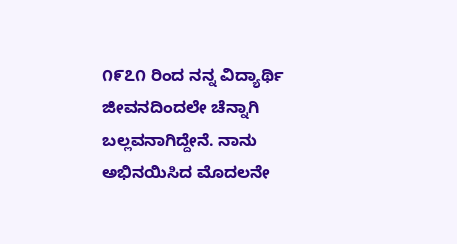೧೯೭೧ ರಿಂದ ನನ್ನ ವಿದ್ಯಾರ್ಥಿ ಜೀವನದಿಂದಲೇ ಚೆನ್ನಾಗಿ ಬಲ್ಲವನಾಗಿದ್ದೇನೆ. ನಾನು ಅಭಿನಯಿಸಿದ ಮೊದಲನೇ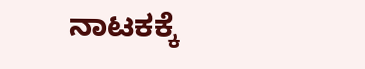ನಾಟಕಕ್ಕೆ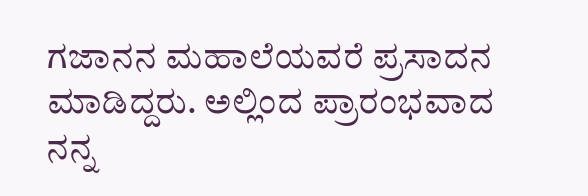ಗಜಾನನ ಮಹಾಲೆಯವರೆ ಪ್ರಸಾದನ ಮಾಡಿದ್ದರು. ಅಲ್ಲಿಂದ ಪ್ರಾರಂಭವಾದ ನನ್ನ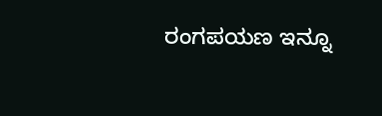ರಂಗಪಯಣ ಇನ್ನೂ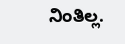ನಿಂತಿಲ್ಲ.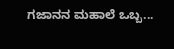ಗಜಾನನ ಮಹಾಲೆ ಒಬ್ಬ...